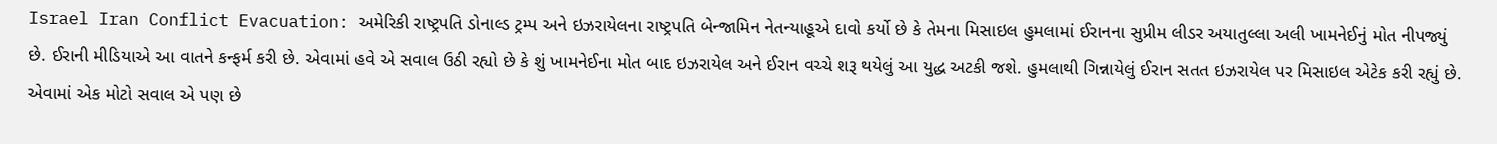Israel Iran Conflict Evacuation: અમેરિકી રાષ્ટ્રપતિ ડોનાલ્ડ ટ્રમ્પ અને ઇઝરાયેલના રાષ્ટ્રપતિ બેન્જામિન નેતન્યાહૂએ દાવો કર્યો છે કે તેમના મિસાઇલ હુમલામાં ઈરાનના સુપ્રીમ લીડર અયાતુલ્લા અલી ખામનેઈનું મોત નીપજ્યું છે. ઈરાની મીડિયાએ આ વાતને કન્ફર્મ કરી છે. એવામાં હવે એ સવાલ ઉઠી રહ્યો છે કે શું ખામનેઈના મોત બાદ ઇઝરાયેલ અને ઈરાન વચ્ચે શરૂ થયેલું આ યુદ્ધ અટકી જશે. હુમલાથી ગિન્નાયેલું ઈરાન સતત ઇઝરાયેલ પર મિસાઇલ એટેક કરી રહ્યું છે. એવામાં એક મોટો સવાલ એ પણ છે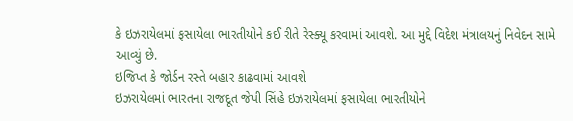કે ઇઝરાયેલમાં ફસાયેલા ભારતીયોને કઈ રીતે રેસ્ક્યૂ કરવામાં આવશે. આ મુદ્દે વિદેશ મંત્રાલયનું નિવેદન સામે આવ્યું છે.
ઇજિપ્ત કે જોર્ડન રસ્તે બહાર કાઢવામાં આવશે
ઇઝરાયેલમાં ભારતના રાજદૂત જેપી સિંહે ઇઝરાયેલમાં ફસાયેલા ભારતીયોને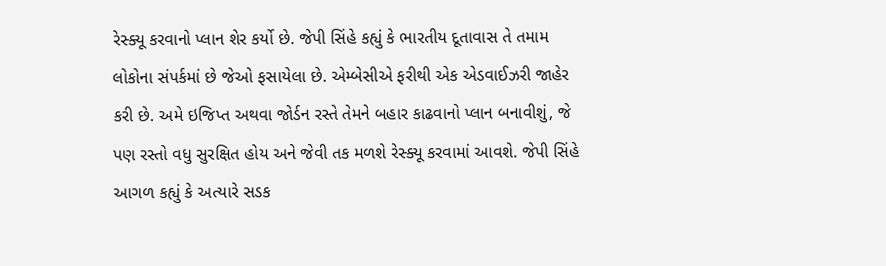રેસ્ક્યૂ કરવાનો પ્લાન શેર કર્યો છે. જેપી સિંહે કહ્યું કે ભારતીય દૂતાવાસ તે તમામ લોકોના સંપર્કમાં છે જેઓ ફસાયેલા છે. એમ્બેસીએ ફરીથી એક એડવાઈઝરી જાહેર કરી છે. અમે ઇજિપ્ત અથવા જોર્ડન રસ્તે તેમને બહાર કાઢવાનો પ્લાન બનાવીશું, જે પણ રસ્તો વધુ સુરક્ષિત હોય અને જેવી તક મળશે રેસ્ક્યૂ કરવામાં આવશે. જેપી સિંહે આગળ કહ્યું કે અત્યારે સડક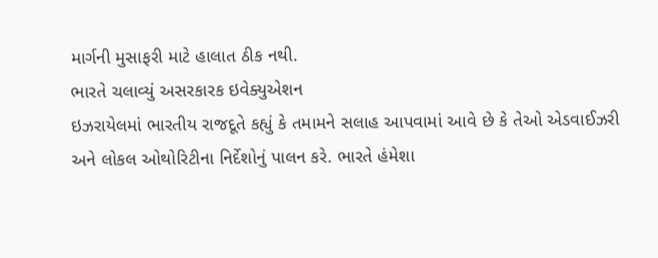માર્ગની મુસાફરી માટે હાલાત ઠીક નથી.
ભારતે ચલાવ્યું અસરકારક ઇવેક્યુએશન
ઇઝરાયેલમાં ભારતીય રાજદૂતે કહ્યું કે તમામને સલાહ આપવામાં આવે છે કે તેઓ એડવાઈઝરી અને લોકલ ઓથોરિટીના નિર્દેશોનું પાલન કરે. ભારતે હંમેશા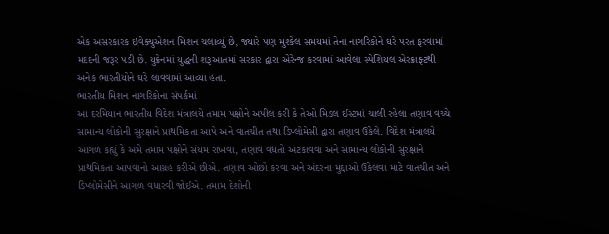એક અસરકારક ઇવેક્યુએશન મિશન ચલાવ્યું છે, જ્યારે પણ મુશ્કેલ સમયમાં તેના નાગરિકોને ઘરે પરત ફરવામાં મદદની જરૂર પડી છે. યુક્રેનમાં યુદ્ધની શરૂઆતમાં સરકાર દ્વારા એરેન્જ કરવામાં આવેલા સ્પેશિયલ એરક્રાફ્ટથી અનેક ભારતીયોને ઘરે લાવવામાં આવ્યા હતા.
ભારતીય મિશન નાગરિકોના સંપર્કમાં
આ દરમિયાન ભારતીય વિદેશ મંત્રાલયે તમામ પક્ષોને અપીલ કરી કે તેઓ મિડલ ઈસ્ટમાં ચાલી રહેલા તણાવ વચ્ચે સામાન્ય લોકોની સુરક્ષાને પ્રાથમિકતા આપે અને વાતચીત તથા ડિપ્લોમેસી દ્વારા તણાવ ઉકેલે. વિદેશ મંત્રાલયે આગળ કહ્યું કે અમે તમામ પક્ષોને સંયમ રાખવા, તણાવ વધતો અટકાવવા અને સામાન્ય લોકોની સુરક્ષાને પ્રાથમિકતા આપવાનો આગ્રહ કરીએ છીએ. તણાવ ઓછો કરવા અને અંદરના મુદ્દાઓ ઉકેલવા માટે વાતચીત અને ડિપ્લોમેસીને આગળ વધારવી જોઈએ. તમામ દેશોની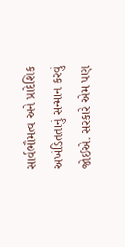સાર્વભૌમત્વ અને પ્રાદેશિક અખંડિતતાનું સન્માન કરવું જોઈએ. સરકારે એમ પણ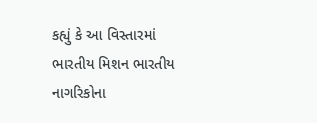કહ્યું કે આ વિસ્તારમાં ભારતીય મિશન ભારતીય નાગરિકોના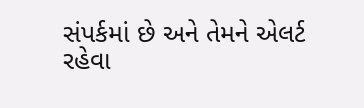સંપર્કમાં છે અને તેમને એલર્ટ રહેવા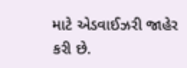માટે એડવાઈઝરી જાહેર કરી છે.